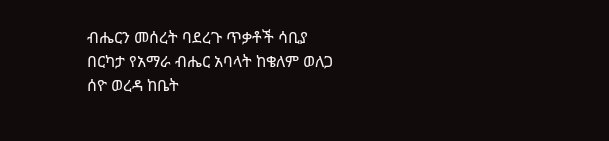ብሔርን መሰረት ባደረጉ ጥቃቶች ሳቢያ በርካታ የአማራ ብሔር አባላት ከቄለም ወለጋ ሰዮ ወረዳ ከቤት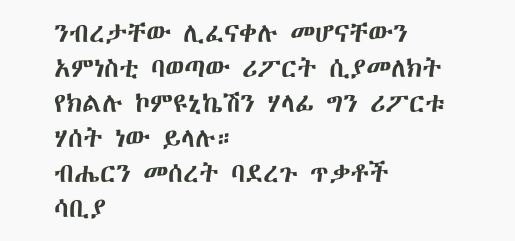ንብረታቸው ሊፈናቀሉ መሆናቸውን አምነስቲ ባወጣው ሪፖርት ሲያመለክት የክልሉ ኮምዩኒኬሽን ሃላፊ ግን ሪፖርቱ ሃሰት ነው ይላሉ።
ብሔርን መሰረት ባደረጉ ጥቃቶች ሳቢያ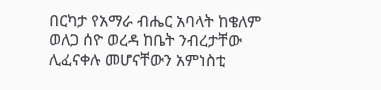በርካታ የአማራ ብሔር አባላት ከቄለም ወለጋ ሰዮ ወረዳ ከቤት ንብረታቸው ሊፈናቀሉ መሆናቸውን አምነስቲ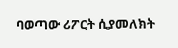ባወጣው ሪፖርት ሲያመለክት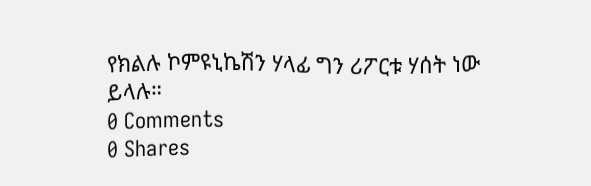የክልሉ ኮምዩኒኬሽን ሃላፊ ግን ሪፖርቱ ሃሰት ነው ይላሉ።
0 Comments
0 Shares